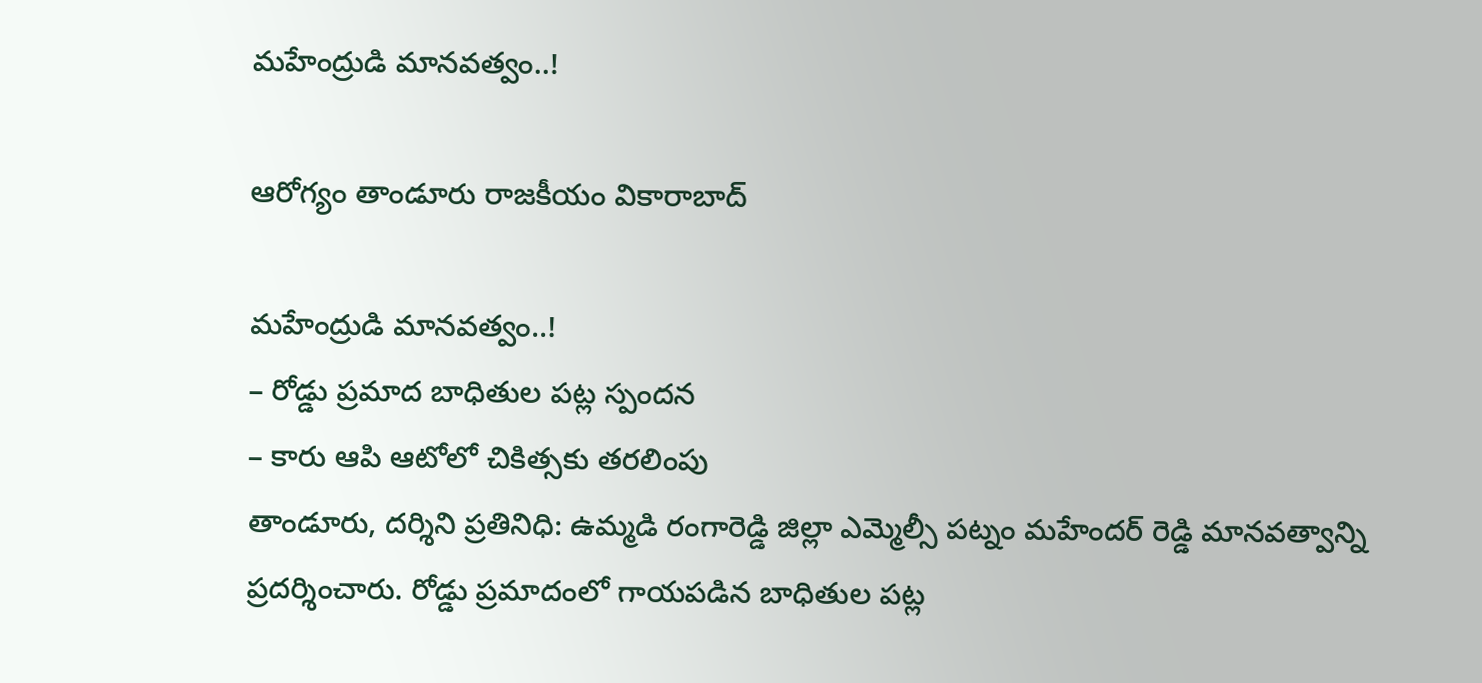మ‌హేంద్రుడి మాన‌వ‌త్వం..!

ఆరోగ్యం తాండూరు రాజకీయం వికారాబాద్

మ‌హేంద్రుడి మాన‌వ‌త్వం..!
– రోడ్డు ప్ర‌మాద బాధితుల ప‌ట్ల స్పంద‌న
– కారు ఆపి ఆటోలో చికిత్సకు త‌ర‌లింపు
తాండూరు, ద‌ర్శిని ప్ర‌తినిధి: ఉమ్మ‌డి రంగారెడ్డి జిల్లా ఎమ్మెల్సీ ప‌ట్నం మ‌హేంద‌ర్ రెడ్డి మాన‌వ‌త్వాన్ని ప్ర‌ద‌ర్శించారు. రోడ్డు ప్ర‌మాదంలో గాయ‌ప‌డిన బాధితుల ప‌ట్ల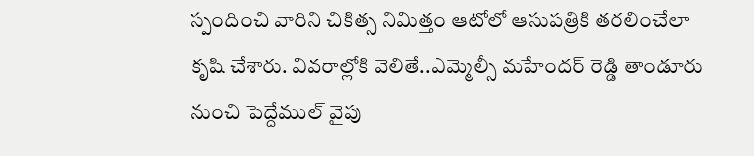స్పందించి వారిని చికిత్స నిమిత్తం ఆటోలో ఆసుప‌త్రికి త‌ర‌లించేలా కృషి చేశారు. వివ‌రాల్లోకి వెలితే..ఎమ్మెల్సీ మ‌హేంద‌ర్ రెడ్డి తాండూరు నుంచి పెద్దేముల్ వైపు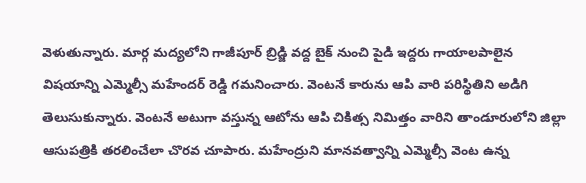వెళుతున్నారు. మార్గ మ‌ద్య‌లోని గాజీపూర్ బ్రిడ్జి వ‌ద్ద బైక్ నుంచి పైడి ఇద్ద‌రు గాయాల‌పాలైన విష‌యాన్ని ఎమ్మెల్సీ మ‌హేంద‌ర్ రెడ్డి గ‌మ‌నించారు. వెంట‌నే కారును ఆపి వారి ప‌రిస్థితిని అడిగి తెలుసుకున్నారు. వెంట‌నే అటుగా వ‌స్తున్న ఆటోను ఆపి చికిత్స నిమిత్తం వారిని తాండూరులోని జిల్లా ఆసుప‌త్రికి త‌ర‌లించేలా చొర‌వ చూపారు. మ‌హేంద్రుని మాన‌వత్వాన్ని ఎమ్మెల్సీ వెంట ఉన్న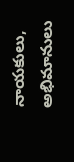నాయ‌కులు, అభిమానులు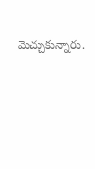మెచ్చుకున్నారు.